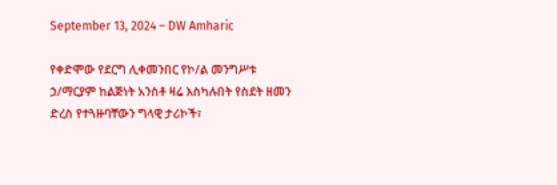September 13, 2024 – DW Amharic

የቀድሞው የደርግ ሊቀመንበር የኮ/ል መንግሥቱ ኃ/ማርያም ከልጅነት አንስቶ ዛሬ እስካሉበት የስደት ዘመን ድረስ የተጓዙባቸውን ግላዊ ታሪኮች፣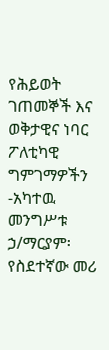የሕይወት ገጠመኞች እና ወቅታዊና ነባር ፖለቲካዊ ግምገማዎችን -አካተዉ መንግሥቱ ኃ/ማርያም፡ የስደተኛው መሪ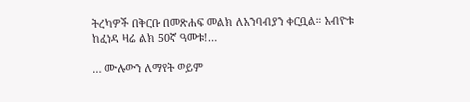ትረካዎች በቅርቡ በመጽሐፍ መልክ ለአንባብያን ቀርቧል። አብዮቱ ከፈነዳ ዛሬ ልክ 50ኛ ዓመቱ!…

… ሙሉውን ለማየት ወይም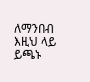ለማንበብ እዚህ ላይ ይጫኑ